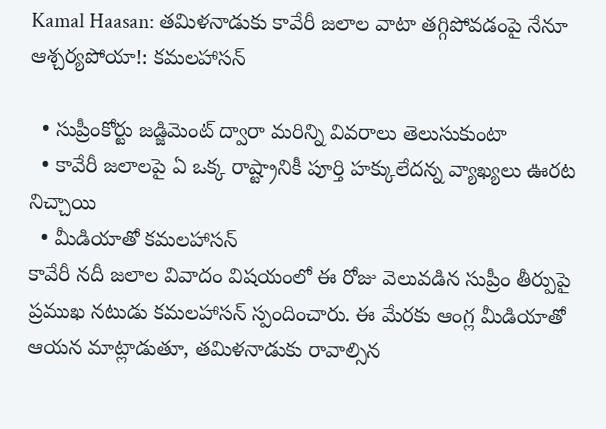Kamal Haasan: తమిళనాడుకు కావేరీ జలాల వాటా తగ్గిపోవడంపై నేనూ ఆశ్చర్యపోయా!: కమలహాసన్

  • సుప్రీంకోర్టు జడ్జిమెంట్ ద్వారా మరిన్ని వివరాలు తెలుసుకుంటా
  • కావేరీ జలాలపై ఏ ఒక్క రాష్ట్రానికీ పూర్తి హక్కులేదన్న వ్యాఖ్యలు ఊరట నిచ్చాయి
  • మీడియాతో కమలహాసన్
కావేరీ నదీ జలాల వివాదం విషయంలో ఈ రోజు వెలువడిన సుప్రీం తీర్పుపై ప్రముఖ నటుడు కమలహాసన్ స్పందించారు. ఈ మేరకు ఆంగ్ల మీడియాతో ఆయన మాట్లాడుతూ, తమిళనాడుకు రావాల్సిన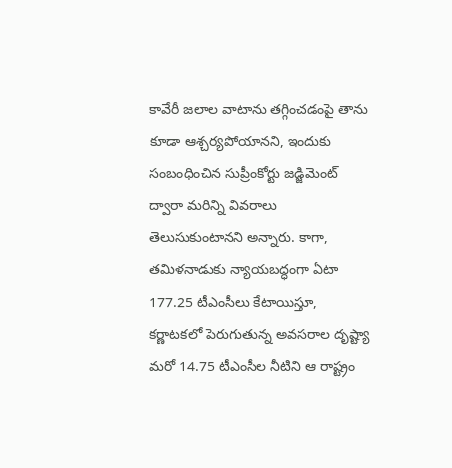కావేరీ జలాల వాటాను తగ్గించడంపై తాను కూడా ఆశ్చర్యపోయానని, ఇందుకు సంబంధించిన సుప్రీంకోర్టు జడ్జిమెంట్ ద్వారా మరిన్ని వివరాలు తెలుసుకుంటానని అన్నారు. కాగా, తమిళనాడుకు న్యాయబద్ధంగా ఏటా 177.25 టీఎంసీలు కేటాయిస్తూ, కర్ణాటకలో పెరుగుతున్న అవసరాల దృష్ట్యా మరో 14.75 టీఎంసీల నీటిని ఆ రాష్ట్రం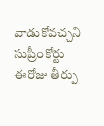వాడుకోవచ్చని సుప్రీంకోర్టు ఈరోజు తీర్పు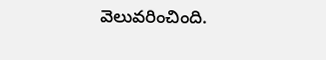వెలువరించింది.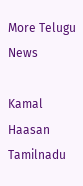More Telugu News

Kamal Haasan
Tamilnadu